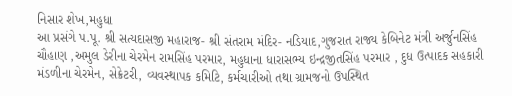નિસાર શેખ,મહુધા
આ પ્રસંગે પ.પૂ. શ્રી સત્યદાસજી મહારાજ- શ્રી સંતરામ મંદિર- નડિયાદ,ગુજરાત રાજ્ય કેબિનેટ મંત્રી અર્જુનસિંહ ચૌહાણ ,અમુલ ડેરીના ચેરમેન રામસિંહ પરમાર, મહુધાના ધારાસભ્ય ઇન્દ્રજીતસિંહ પરમાર , દુધ ઉત્પાદક સહકારી મંડળીના ચેરમેન, સેક્રેટરી, વ્યવસ્થાપક કમિટિ, કર્મચારીઓ તથા ગ્રામજનો ઉપસ્થિત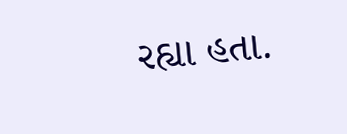રહ્યા હતા.